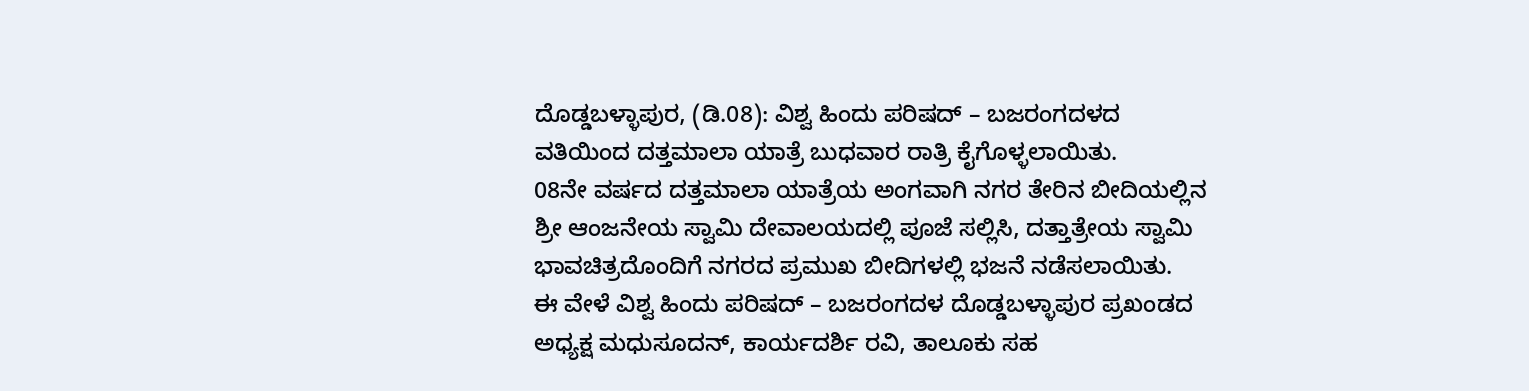ದೊಡ್ಡಬಳ್ಳಾಪುರ, (ಡಿ.08): ವಿಶ್ವ ಹಿಂದು ಪರಿಷದ್ – ಬಜರಂಗದಳದ ವತಿಯಿಂದ ದತ್ತಮಾಲಾ ಯಾತ್ರೆ ಬುಧವಾರ ರಾತ್ರಿ ಕೈಗೊಳ್ಳಲಾಯಿತು.
08ನೇ ವರ್ಷದ ದತ್ತಮಾಲಾ ಯಾತ್ರೆಯ ಅಂಗವಾಗಿ ನಗರ ತೇರಿನ ಬೀದಿಯಲ್ಲಿನ ಶ್ರೀ ಆಂಜನೇಯ ಸ್ವಾಮಿ ದೇವಾಲಯದಲ್ಲಿ ಪೂಜೆ ಸಲ್ಲಿಸಿ, ದತ್ತಾತ್ರೇಯ ಸ್ವಾಮಿ ಭಾವಚಿತ್ರದೊಂದಿಗೆ ನಗರದ ಪ್ರಮುಖ ಬೀದಿಗಳಲ್ಲಿ ಭಜನೆ ನಡೆಸಲಾಯಿತು.
ಈ ವೇಳೆ ವಿಶ್ವ ಹಿಂದು ಪರಿಷದ್ – ಬಜರಂಗದಳ ದೊಡ್ಡಬಳ್ಳಾಪುರ ಪ್ರಖಂಡದ ಅಧ್ಯಕ್ಷ ಮಧುಸೂದನ್, ಕಾರ್ಯದರ್ಶಿ ರವಿ, ತಾಲೂಕು ಸಹ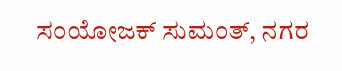ಸಂಯೋಜಕ್ ಸುಮಂತ್, ನಗರ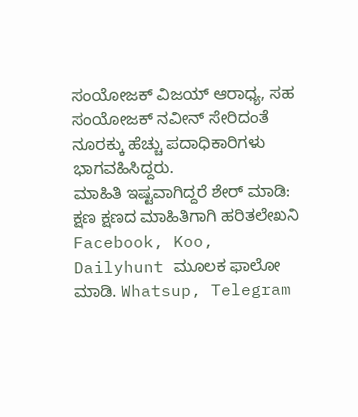ಸಂಯೋಜಕ್ ವಿಜಯ್ ಆರಾಧ್ಯ, ಸಹ ಸಂಯೋಜಕ್ ನವೀನ್ ಸೇರಿದಂತೆ ನೂರಕ್ಕು ಹೆಚ್ಚು ಪದಾಧಿಕಾರಿಗಳು ಭಾಗವಹಿಸಿದ್ದರು.
ಮಾಹಿತಿ ಇಷ್ಟವಾಗಿದ್ದರೆ ಶೇರ್ ಮಾಡಿ: ಕ್ಷಣ ಕ್ಷಣದ ಮಾಹಿತಿಗಾಗಿ ಹರಿತಲೇಖನಿ Facebook, Koo, Dailyhunt ಮೂಲಕ ಫಾಲೋ ಮಾಡಿ. Whatsup, Telegram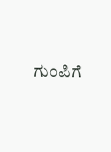ಗುಂಪಿಗೆ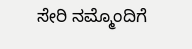ಸೇರಿ ನಮ್ಮೊಂದಿಗೆ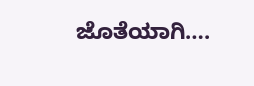ಜೊತೆಯಾಗಿ….